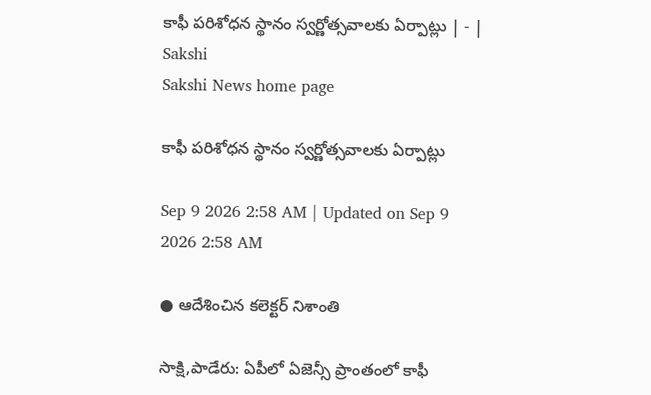కాఫీ పరిశోధన స్థానం స్వర్ణోత్సవాలకు ఏర్పాట్లు | - | Sakshi
Sakshi News home page

కాఫీ పరిశోధన స్థానం స్వర్ణోత్సవాలకు ఏర్పాట్లు

Sep 9 2026 2:58 AM | Updated on Sep 9 2026 2:58 AM

● ఆదేశించిన కలెక్టర్‌ నిశాంతి

సాక్షి,పాడేరు: ఏపీలో ఏజెన్సీ ప్రాంతంలో కాఫీ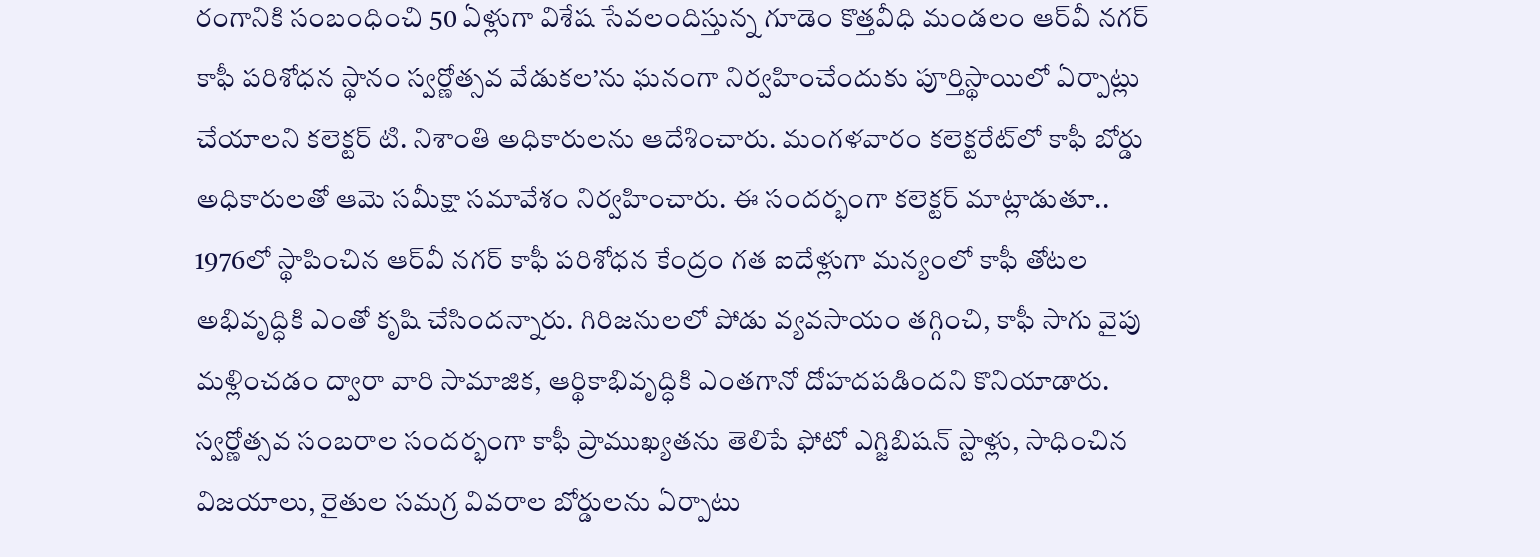రంగానికి సంబంధించి 50 ఏళ్లుగా విశేష సేవలందిస్తున్న గూడెం కొత్తవీధి మండలం ఆర్‌వీ నగర్‌ కాఫీ పరిశోధన స్థానం స్వర్ణోత్సవ వేడుకల’ను ఘనంగా నిర్వహించేందుకు పూర్తిస్థాయిలో ఏర్పాట్లు చేయాలని కలెక్టర్‌ టి. నిశాంతి అధికారులను ఆదేశించారు. మంగళవారం కలెక్టరేట్‌లో కాఫీ బోర్డు అధికారులతో ఆమె సమీక్షా సమావేశం నిర్వహించారు. ఈ సందర్భంగా కలెక్టర్‌ మాట్లాడుతూ.. 1976లో స్థాపించిన ఆర్‌వీ నగర్‌ కాఫీ పరిశోధన కేంద్రం గత ఐదేళ్లుగా మన్యంలో కాఫీ తోటల అభివృద్ధికి ఎంతో కృషి చేసిందన్నారు. గిరిజనులలో పోడు వ్యవసాయం తగ్గించి, కాఫీ సాగు వైపు మళ్లించడం ద్వారా వారి సామాజిక, ఆర్థికాభివృద్ధికి ఎంతగానో దోహదపడిందని కొనియాడారు. స్వర్ణోత్సవ సంబరాల సందర్భంగా కాఫీ ప్రాముఖ్యతను తెలిపే ఫోటో ఎగ్జిబిషన్‌ స్టాళ్లు, సాధించిన విజయాలు, రైతుల సమగ్ర వివరాల బోర్డులను ఏర్పాటు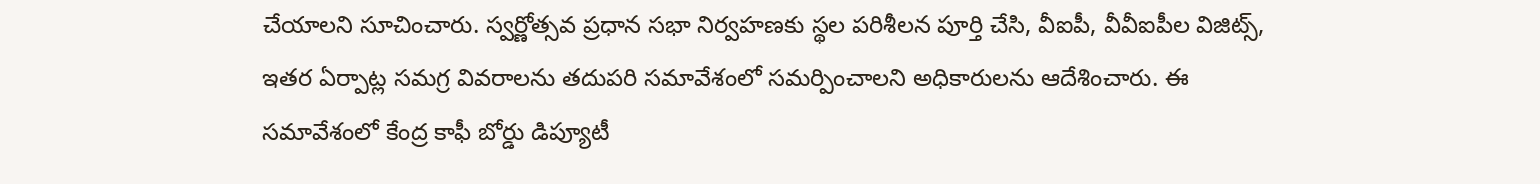చేయాలని సూచించారు. స్వర్ణోత్సవ ప్రధాన సభా నిర్వహణకు స్థల పరిశీలన పూర్తి చేసి, వీఐపీ, వీవీఐపీల విజిట్స్‌, ఇతర ఏర్పాట్ల సమగ్ర వివరాలను తదుపరి సమావేశంలో సమర్పించాలని అధికారులను ఆదేశించారు. ఈ సమావేశంలో కేంద్ర కాఫీ బోర్డు డిప్యూటీ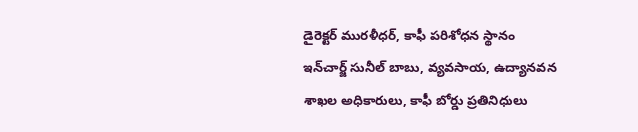డైరెక్టర్‌ మురళీధర్‌, కాఫీ పరిశోధన స్థానం ఇన్‌చార్జ్‌ సునీల్‌ బాబు, వ్యవసాయ, ఉద్యానవన శాఖల అధికారులు, కాఫీ బోర్డు ప్రతినిధులు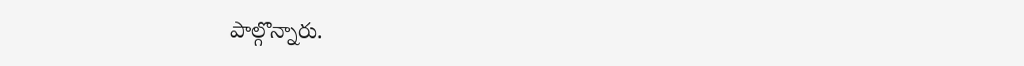పాల్గొన్నారు.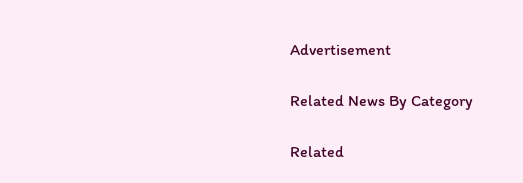Advertisement

Related News By Category

Related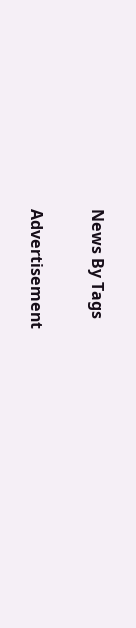News By Tags

Advertisement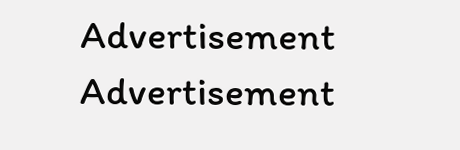Advertisement
Advertisement